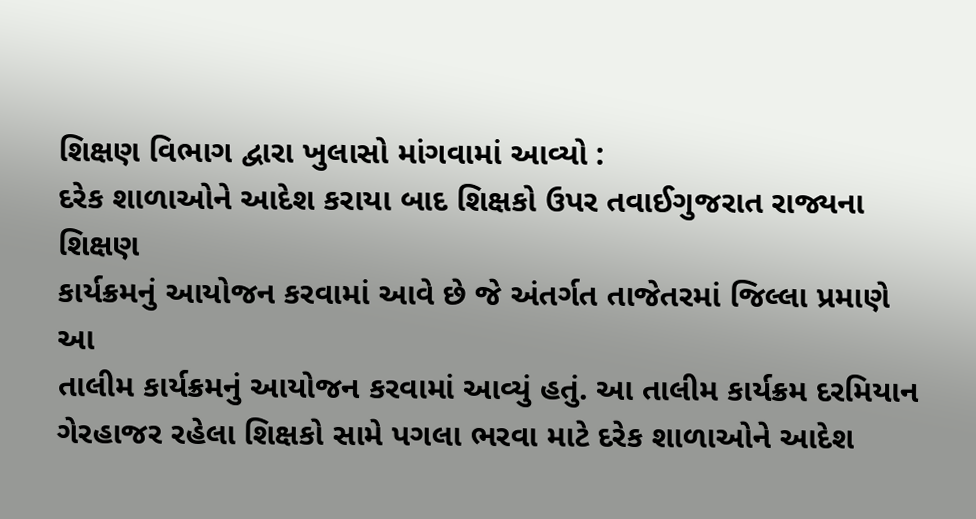શિક્ષણ વિભાગ દ્વારા ખુલાસો માંગવામાં આવ્યો :
દરેક શાળાઓને આદેશ કરાયા બાદ શિક્ષકો ઉપર તવાઈગુજરાત રાજ્યના શિક્ષણ
કાર્યક્રમનું આયોજન કરવામાં આવે છે જે અંતર્ગત તાજેતરમાં જિલ્લા પ્રમાણે આ
તાલીમ કાર્યક્રમનું આયોજન કરવામાં આવ્યું હતું. આ તાલીમ કાર્યક્રમ દરમિયાન
ગેરહાજર રહેલા શિક્ષકો સામે પગલા ભરવા માટે દરેક શાળાઓને આદેશ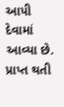આપી દેવામાં
આવ્યા છે. પ્રાપ્ત થતી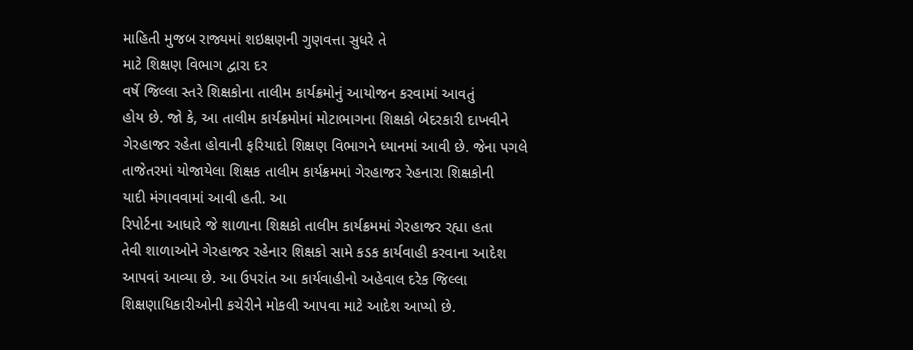માહિતી મુજબ રાજ્યમાં શઇક્ષણની ગુણવત્તા સુધરે તે
માટે શિક્ષણ વિભાગ દ્વારા દર
વર્ષે જિલ્લા સ્તરે શિક્ષકોના તાલીમ કાર્યક્રમોનું આયોજન કરવામાં આવતું
હોય છે. જો કે, આ તાલીમ કાર્યક્રમોમાં મોટાભાગના શિક્ષકો બેદરકારી દાખવીને
ગેરહાજર રહેતા હોવાની ફરિયાદો શિક્ષણ વિભાગને ધ્યાનમાં આવી છે. જેના પગલે
તાજેતરમાં યોજાયેલા શિક્ષક તાલીમ કાર્યક્રમમાં ગેરહાજર રેહનારા શિક્ષકોની
યાદી મંગાવવામાં આવી હતી. આ
રિપોર્ટના આધારે જે શાળાના શિક્ષકો તાલીમ કાર્યક્રમમાં ગેરહાજર રહ્યા હતા
તેવી શાળાઓને ગેરહાજર રહેનાર શિક્ષકો સામે કડક કાર્યવાહી કરવાના આદેશ
આપવાં આવ્યા છે. આ ઉપરાંત આ કાર્યવાહીનો અહેવાલ દરેક જિલ્લા
શિક્ષણાધિકારીઓની કચેરીને મોકલી આપવા માટે આદેશ આપ્યો છે.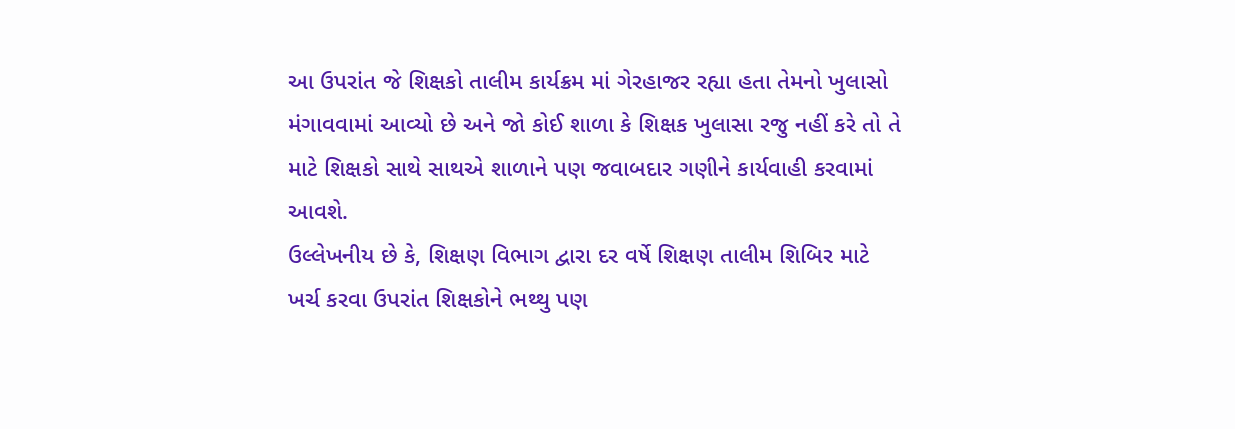આ ઉપરાંત જે શિક્ષકો તાલીમ કાર્યક્રમ માં ગેરહાજર રહ્યા હતા તેમનો ખુલાસો
મંગાવવામાં આવ્યો છે અને જો કોઈ શાળા કે શિક્ષક ખુલાસા રજુ નહીં કરે તો તે
માટે શિક્ષકો સાથે સાથએ શાળાને પણ જવાબદાર ગણીને કાર્યવાહી કરવામાં આવશે.
ઉલ્લેખનીય છે કે, શિક્ષણ વિભાગ દ્વારા દર વર્ષે શિક્ષણ તાલીમ શિબિર માટે
ખર્ચ કરવા ઉપરાંત શિક્ષકોને ભથ્થુ પણ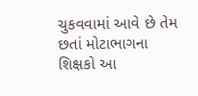ચુકવવામાં આવે છે તેમ છતાં મોટાભાગના
શિક્ષકો આ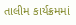તાલીમ કાર્યક્રમમાં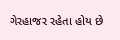ગેરહાજર રહેતા હોય છે